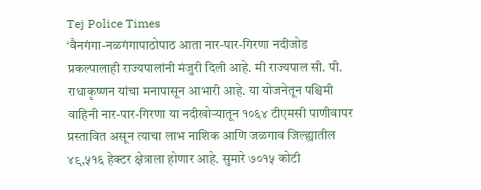Tej Police Times
‘वैनगंगा-नळगंगापाठोपाठ आता नार-पार-गिरणा नदीजोड प्रकल्पालाही राज्यपालांनी मंजुरी दिली आहे. मी राज्यपाल सी. पी. राधाकृष्णन यांचा मनापासून आभारी आहे. या योजनेतून पश्चिमी वाहिनी नार-पार-गिरणा या नदीखोऱ्यातून १०६४ टीएमसी पाणीवापर प्रस्तावित असून त्याचा लाभ नाशिक आणि जळगाव जिल्ह्यातील ४९,५१६ हेक्टर क्षेत्राला होणार आहे. सुमारे ७०१५ कोटी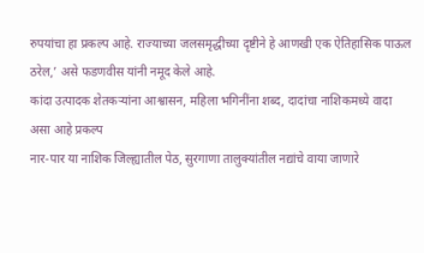रुपयांचा हा प्रकल्प आहे. राज्याच्या जलसमृद्धीच्या दृष्टीने हे आणखी एक ऐतिहासिक पाऊल ठरेल,’ असे फडणवीस यांनी नमूद केले आहे.
कांदा उत्पादक शेतकऱ्यांना आश्वासन, महिला भगिनींना शब्द, दादांचा नाशिकमध्ये वादा
असा आहे प्रकल्प
नार-पार या नाशिक जिल्ह्यातील पेठ, सुरगाणा तालुक्यांतील नद्यांचे वाया जाणारे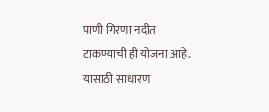पाणी गिरणा नदीत टाकण्याची ही योजना आहे. यासाठी साधारण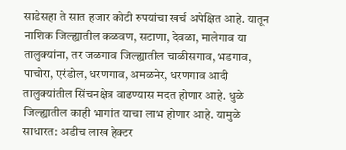साडेसहा ते सात हजार कोटी रुपयांचा खर्च अपेक्षित आहे. यातून नाशिक जिल्ह्यातील कळवण, सटाणा, देवळा, मालेगाव या तालुक्यांना, तर जळगाव जिल्ह्यातील चाळीसगाव, भडगाव, पाचोरा, एरंडोल, धरणगाव, अमळनेर, धरणगाव आदी तालुक्यांतील सिंचनक्षेत्र वाढण्यास मदत होणार आहे. धुळे जिल्ह्यातील काही भागांत याचा लाभ होणार आहे. यामुळे साधारत: अडीच लाख हेक्टर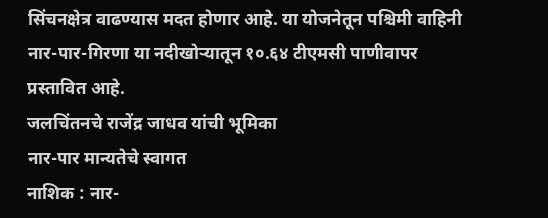सिंचनक्षेत्र वाढण्यास मदत होणार आहे. या योजनेतून पश्चिमी वाहिनी नार-पार-गिरणा या नदीखोऱ्यातून १०.६४ टीएमसी पाणीवापर प्रस्तावित आहे.
जलचिंतनचे राजेंद्र जाधव यांची भूमिका
नार-पार मान्यतेचे स्वागत
नाशिक : नार-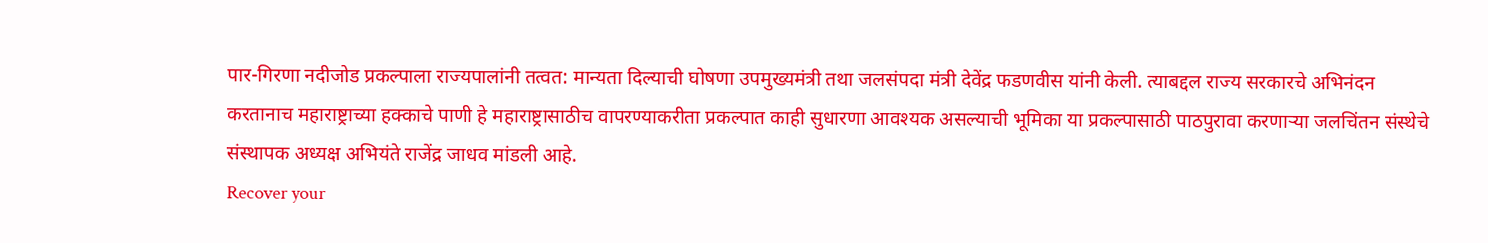पार-गिरणा नदीजोड प्रकल्पाला राज्यपालांनी तत्वत: मान्यता दिल्याची घोषणा उपमुख्यमंत्री तथा जलसंपदा मंत्री देवेंद्र फडणवीस यांनी केली. त्याबद्दल राज्य सरकारचे अभिनंदन करतानाच महाराष्ट्राच्या हक्काचे पाणी हे महाराष्ट्रासाठीच वापरण्याकरीता प्रकल्पात काही सुधारणा आवश्यक असल्याची भूमिका या प्रकल्पासाठी पाठपुरावा करणाऱ्या जलचिंतन संस्थेचे संस्थापक अध्यक्ष अभियंते राजेंद्र जाधव मांडली आहे.
Recover your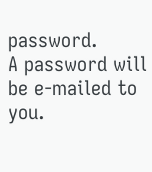password.
A password will be e-mailed to you.